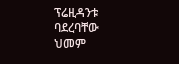ፕሬዚዳንቱ ባደረባቸው ህመም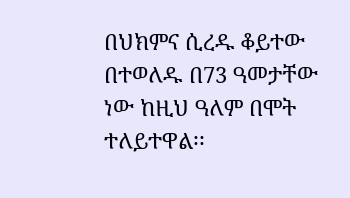በህክምና ሲረዱ ቆይተው በተወለዱ በ73 ዓመታቸው ነው ከዚህ ዓለም በሞት ተለይተዋል፡፡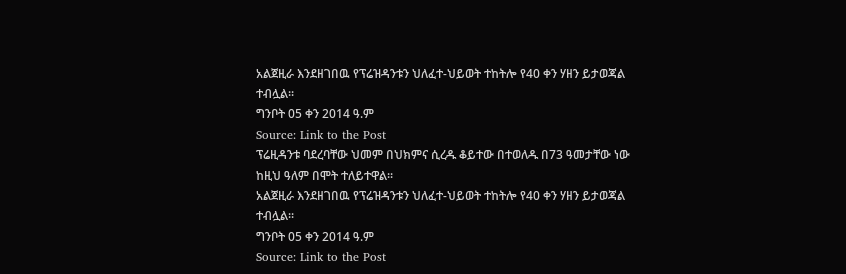አልጀዚራ እንደዘገበዉ የፕሬዝዳንቱን ህለፈተ-ህይወት ተከትሎ የ40 ቀን ሃዘን ይታወጃል ተብሏል፡፡
ግንቦት 05 ቀን 2014 ዓ.ም
Source: Link to the Post
ፕሬዚዳንቱ ባደረባቸው ህመም በህክምና ሲረዱ ቆይተው በተወለዱ በ73 ዓመታቸው ነው ከዚህ ዓለም በሞት ተለይተዋል፡፡
አልጀዚራ እንደዘገበዉ የፕሬዝዳንቱን ህለፈተ-ህይወት ተከትሎ የ40 ቀን ሃዘን ይታወጃል ተብሏል፡፡
ግንቦት 05 ቀን 2014 ዓ.ም
Source: Link to the Post